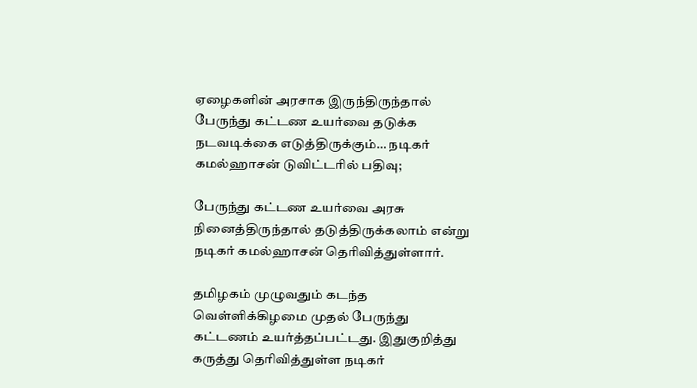ஏழைகளின் அரசாக இருந்திருந்தால் பேருந்து கட்டண உயர்வை தடுக்க நடவடிக்கை எடுத்திருக்கும்… நடிகர் கமல்ஹாசன் டுவிட்டரில் பதிவு;

பேருந்து கட்டண உயர்வை அரசு நினைத்திருந்தால் தடுத்திருக்கலாம் என்று நடிகர் கமல்ஹாசன் தெரிவித்துள்ளார்.

தமிழகம் முழுவதும் கடந்த வெள்ளிக்கிழமை முதல் பேருந்து கட்டணம் உயர்த்தப்பட்டது. இதுகுறித்து கருத்து தெரிவித்துள்ள நடிகர்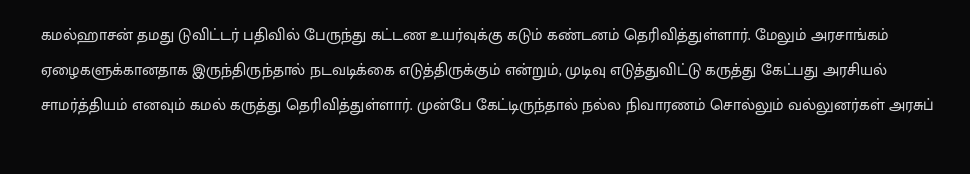கமல்ஹாசன் தமது டுவிட்டர் பதிவில் பேருந்து கட்டண உயர்வுக்கு கடும் கண்டனம் தெரிவித்துள்ளார். மேலும் அரசாங்கம் ஏழைகளுக்கானதாக இருந்திருந்தால் நடவடிக்கை எடுத்திருக்கும் என்றும், முடிவு எடுத்துவிட்டு கருத்து கேட்பது அரசியல் சாமர்த்தியம் எனவும் கமல் கருத்து தெரிவித்துள்ளார். முன்பே கேட்டிருந்தால் நல்ல நிவாரணம் சொல்லும் வல்லுனர்கள் அரசுப்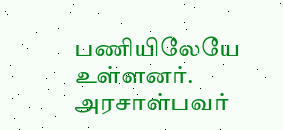பணியிலேயே உள்ளனர். அரசாள்பவர்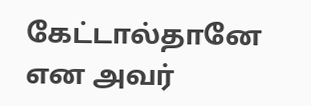கேட்டால்தானே என அவர்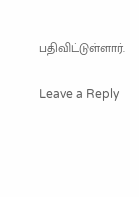பதிவிட்டுள்ளார்.

Leave a Reply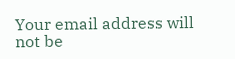Your email address will not be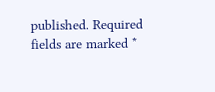published. Required fields are marked *